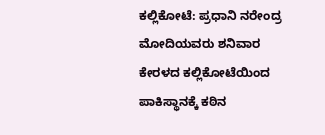ಕಲ್ಲಿಕೋಟೆ: ಪ್ರಧಾನಿ ನರೇಂದ್ರ ಮೋದಿಯವರು ಶನಿವಾರ ಕೇರಳದ ಕಲ್ಲಿಕೋಟೆಯಿಂದ ಪಾಕಿಸ್ಥಾನಕ್ಕೆ ಕಠಿನ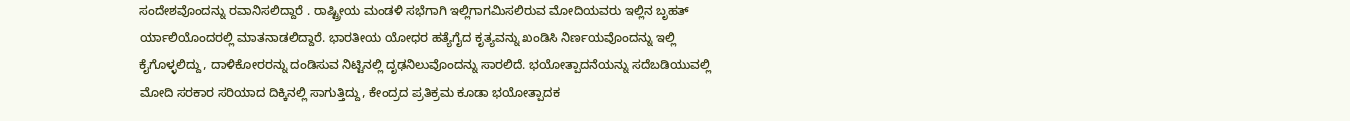ಸಂದೇಶವೊಂದನ್ನು ರವಾನಿಸಲಿದ್ದಾರೆ . ರಾಷ್ಟ್ರೀಯ ಮಂಡಳಿ ಸಭೆಗಾಗಿ ಇಲ್ಲಿಗಾಗಮಿಸಲಿರುವ ಮೋದಿಯವರು ಇಲ್ಲಿನ ಬೃಹತ್ ರ್ಯಾಲಿಯೊಂದರಲ್ಲಿ ಮಾತನಾಡಲಿದ್ದಾರೆ. ಭಾರತೀಯ ಯೋಧರ ಹತ್ಯೆಗೈದ ಕೃತ್ಯವನ್ನು ಖಂಡಿಸಿ ನಿರ್ಣಯವೊಂದನ್ನು ಇಲ್ಲಿ ಕೈಗೊಳ್ಳಲಿದ್ದು, ದಾಳಿಕೋರರನ್ನು ದಂಡಿಸುವ ನಿಟ್ಟಿನಲ್ಲಿ ದೃಢನಿಲುವೊಂದನ್ನು ಸಾರಲಿದೆ. ಭಯೋತ್ಪಾದನೆಯನ್ನು ಸದೆಬಡಿಯುವಲ್ಲಿ ಮೋದಿ ಸರಕಾರ ಸರಿಯಾದ ದಿಕ್ಕಿನಲ್ಲಿ ಸಾಗುತ್ತಿದ್ದು, ಕೇಂದ್ರದ ಪ್ರತಿಕ್ರಮ ಕೂಡಾ ಭಯೋತ್ಪಾದಕ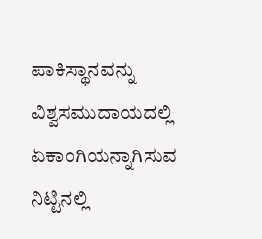ಪಾಕಿಸ್ಥಾನವನ್ನು ವಿಶ್ವಸಮುದಾಯದಲ್ಲಿ ಏಕಾಂಗಿಯನ್ನಾಗಿಸುವ ನಿಟ್ಟಿನಲ್ಲಿ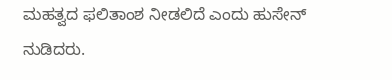ಮಹತ್ವದ ಫಲಿತಾಂಶ ನೀಡಲಿದೆ ಎಂದು ಹುಸೇನ್ ನುಡಿದರು.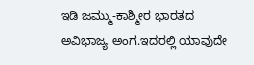ಇಡಿ ಜಮ್ಮು-ಕಾಶ್ಮೀರ ಭಾರತದ ಅವಿಭಾಜ್ಯ ಅಂಗ.ಇದರಲ್ಲಿ ಯಾವುದೇ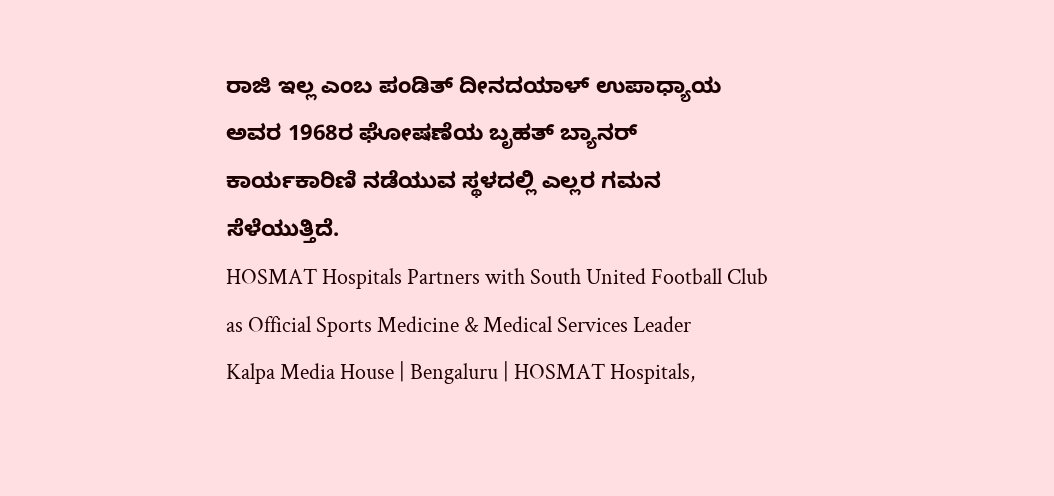ರಾಜಿ ಇಲ್ಲ ಎಂಬ ಪಂಡಿತ್ ದೀನದಯಾಳ್ ಉಪಾಧ್ಯಾಯ ಅವರ 1968ರ ಘೋಷಣೆಯ ಬೃಹತ್ ಬ್ಯಾನರ್ ಕಾರ್ಯಕಾರಿಣಿ ನಡೆಯುವ ಸ್ಥಳದಲ್ಲಿ ಎಲ್ಲರ ಗಮನ ಸೆಳೆಯುತ್ತಿದೆ.
HOSMAT Hospitals Partners with South United Football Club as Official Sports Medicine & Medical Services Leader
Kalpa Media House | Bengaluru | HOSMAT Hospitals,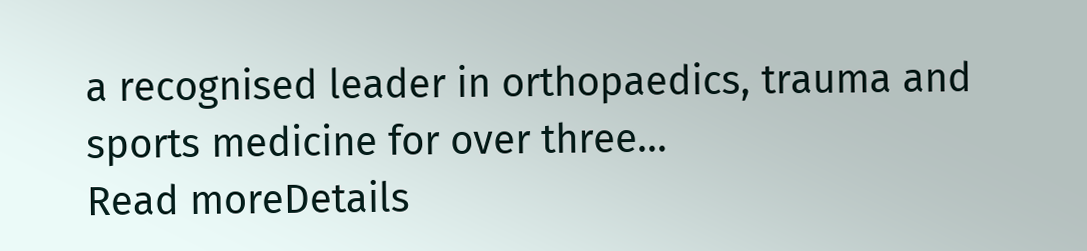a recognised leader in orthopaedics, trauma and sports medicine for over three...
Read moreDetails